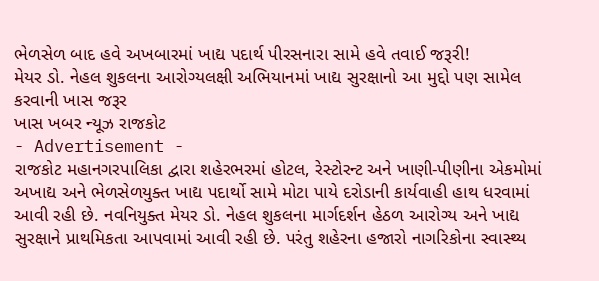ભેળસેળ બાદ હવે અખબારમાં ખાદ્ય પદાર્થ પીરસનારા સામે હવે તવાઈ જરૂરી!
મેયર ડો. નેહલ શુકલના આરોગ્યલક્ષી અભિયાનમાં ખાદ્ય સુરક્ષાનો આ મુદ્દો પણ સામેલ કરવાની ખાસ જરૂર
ખાસ ખબર ન્યૂઝ રાજકોટ
- Advertisement -
રાજકોટ મહાનગરપાલિકા દ્વારા શહેરભરમાં હોટલ, રેસ્ટોરન્ટ અને ખાણી-પીણીના એકમોમાં અખાદ્ય અને ભેળસેળયુક્ત ખાદ્ય પદાર્થો સામે મોટા પાયે દરોડાની કાર્યવાહી હાથ ધરવામાં આવી રહી છે. નવનિયુક્ત મેયર ડો. નેહલ શુકલના માર્ગદર્શન હેઠળ આરોગ્ય અને ખાદ્ય સુરક્ષાને પ્રાથમિકતા આપવામાં આવી રહી છે. પરંતુ શહેરના હજારો નાગરિકોના સ્વાસ્થ્ય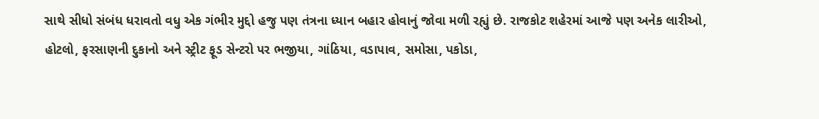સાથે સીધો સંબંધ ધરાવતો વધુ એક ગંભીર મુદ્દો હજુ પણ તંત્રના ધ્યાન બહાર હોવાનું જોવા મળી રહ્યું છે. રાજકોટ શહેરમાં આજે પણ અનેક લારીઓ, હોટલો, ફરસાણની દુકાનો અને સ્ટ્રીટ ફૂડ સેન્ટરો પર ભજીયા, ગાંઠિયા, વડાપાવ, સમોસા, પકોડા,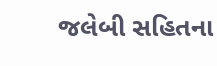જલેબી સહિતના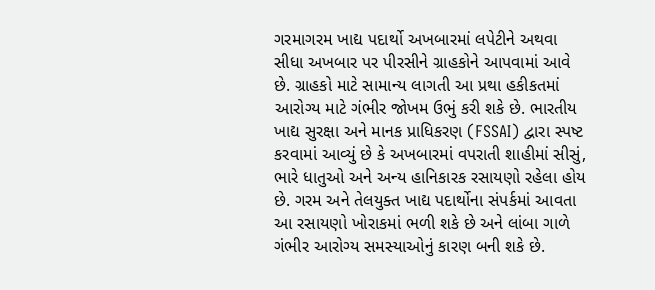ગરમાગરમ ખાદ્ય પદાર્થો અખબારમાં લપેટીને અથવા સીધા અખબાર પર પીરસીને ગ્રાહકોને આપવામાં આવે છે. ગ્રાહકો માટે સામાન્ય લાગતી આ પ્રથા હકીકતમાં આરોગ્ય માટે ગંભીર જોખમ ઉભું કરી શકે છે. ભારતીય ખાદ્ય સુરક્ષા અને માનક પ્રાધિકરણ (FSSAI) દ્વારા સ્પષ્ટ કરવામાં આવ્યું છે કે અખબારમાં વપરાતી શાહીમાં સીસું, ભારે ધાતુઓ અને અન્ય હાનિકારક રસાયણો રહેલા હોય છે. ગરમ અને તેલયુક્ત ખાદ્ય પદાર્થોના સંપર્કમાં આવતા આ રસાયણો ખોરાકમાં ભળી શકે છે અને લાંબા ગાળે ગંભીર આરોગ્ય સમસ્યાઓનું કારણ બની શકે છે.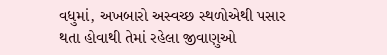વધુમાં, અખબારો અસ્વચ્છ સ્થળોએથી પસાર થતા હોવાથી તેમાં રહેલા જીવાણુઓ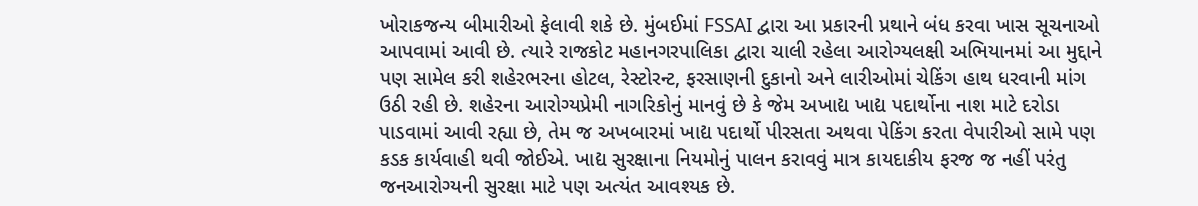ખોરાકજન્ય બીમારીઓ ફેલાવી શકે છે. મુંબઈમાં FSSAI દ્વારા આ પ્રકારની પ્રથાને બંધ કરવા ખાસ સૂચનાઓ આપવામાં આવી છે. ત્યારે રાજકોટ મહાનગરપાલિકા દ્વારા ચાલી રહેલા આરોગ્યલક્ષી અભિયાનમાં આ મુદ્દાને પણ સામેલ કરી શહેરભરના હોટલ, રેસ્ટોરન્ટ, ફરસાણની દુકાનો અને લારીઓમાં ચેકિંગ હાથ ધરવાની માંગ ઉઠી રહી છે. શહેરના આરોગ્યપ્રેમી નાગરિકોનું માનવું છે કે જેમ અખાદ્ય ખાદ્ય પદાર્થોના નાશ માટે દરોડા પાડવામાં આવી રહ્યા છે, તેમ જ અખબારમાં ખાદ્ય પદાર્થો પીરસતા અથવા પેકિંગ કરતા વેપારીઓ સામે પણ કડક કાર્યવાહી થવી જોઈએ. ખાદ્ય સુરક્ષાના નિયમોનું પાલન કરાવવું માત્ર કાયદાકીય ફરજ જ નહીં પરંતુ જનઆરોગ્યની સુરક્ષા માટે પણ અત્યંત આવશ્યક છે.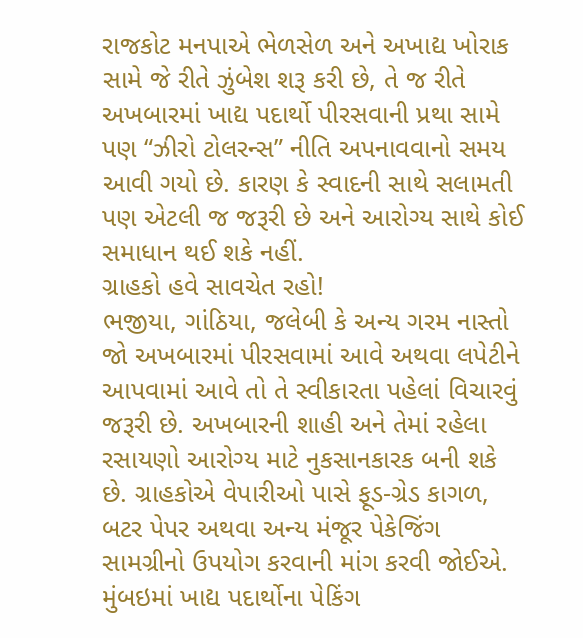રાજકોટ મનપાએ ભેળસેળ અને અખાદ્ય ખોરાક સામે જે રીતે ઝુંબેશ શરૂ કરી છે, તે જ રીતે અખબારમાં ખાદ્ય પદાર્થો પીરસવાની પ્રથા સામે પણ “ઝીરો ટોલરન્સ” નીતિ અપનાવવાનો સમય આવી ગયો છે. કારણ કે સ્વાદની સાથે સલામતી પણ એટલી જ જરૂરી છે અને આરોગ્ય સાથે કોઈ સમાધાન થઈ શકે નહીં.
ગ્રાહકો હવે સાવચેત રહો!
ભજીયા, ગાંઠિયા, જલેબી કે અન્ય ગરમ નાસ્તો જો અખબારમાં પીરસવામાં આવે અથવા લપેટીને આપવામાં આવે તો તે સ્વીકારતા પહેલાં વિચારવું જરૂરી છે. અખબારની શાહી અને તેમાં રહેલા રસાયણો આરોગ્ય માટે નુકસાનકારક બની શકે છે. ગ્રાહકોએ વેપારીઓ પાસે ફૂડ-ગ્રેડ કાગળ, બટર પેપર અથવા અન્ય મંજૂર પેકેજિંગ સામગ્રીનો ઉપયોગ કરવાની માંગ કરવી જોઈએ.
મુંબઇમાં ખાદ્ય પદાર્થોના પેકિંગ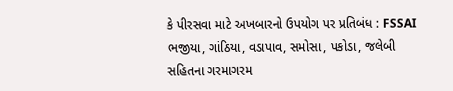કે પીરસવા માટે અખબારનો ઉપયોગ પર પ્રતિબંધ : FSSAI
ભજીયા, ગાંઠિયા, વડાપાવ, સમોસા, પકોડા, જલેબી સહિતના ગરમાગરમ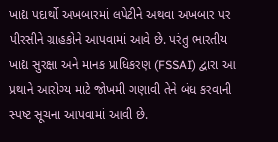ખાદ્ય પદાર્થો અખબારમાં લપેટીને અથવા અખબાર પર પીરસીને ગ્રાહકોને આપવામાં આવે છે. પરંતુ ભારતીય ખાદ્ય સુરક્ષા અને માનક પ્રાધિકરણ (FSSAI) દ્વારા આ પ્રથાને આરોગ્ય માટે જોખમી ગણાવી તેને બંધ કરવાની સ્પષ્ટ સૂચના આપવામાં આવી છે.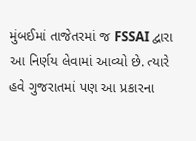મુંબઈમાં તાજેતરમાં જ FSSAI દ્વારા આ નિર્ણય લેવામાં આવ્યો છે. ત્યારે હવે ગુજરાતમાં પણ આ પ્રકારના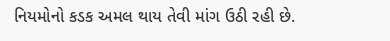નિયમોનો કડક અમલ થાય તેવી માંગ ઉઠી રહી છે.